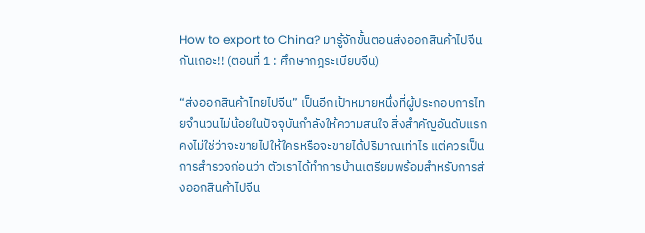How to export to China? มารู้จักขั้นตอนส่งออกสินค้าไปจีนกันเถอะ!! (ตอนที่ 1 : ศึกษากฎระเบียบจีน)

“ส่งออกสินค้าไทยไปจีน” เป็นอีกเป้าหมายหนึ่งที่ผู้ประกอบการไทยจำนวนไม่น้อยในปัจจุบันกำลังให้ความสนใจ สิ่งสำคัญอันดับแรกคงไม่ใช่ว่าจะขายไปให้ใครหรือจะขายได้ปริมาณเท่าไร แต่ควรเป็นการสำรวจก่อนว่า ตัวเราได้ทำการบ้านเตรียมพร้อมสำหรับการส่งออกสินค้าไปจีน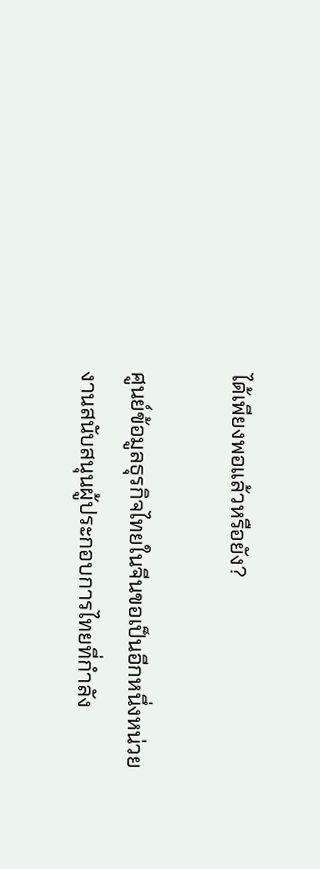ได้เพียงพอแล้วหรือยัง?

ศูนย์ข้อมูลธุรกิจไทยในจีนขอเป็นอีกหนึ่งหน่วยงานสนับสนุนผู้ประกอบการไทยที่กำลัง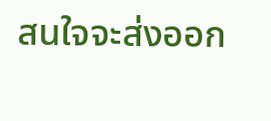สนใจจะส่งออก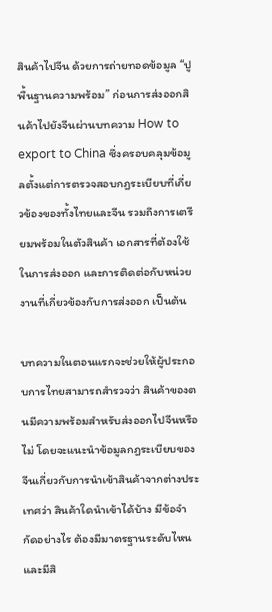สินค้าไปจีน ด้วยการถ่ายทอดข้อมูล “ปูพื้นฐานความพร้อม” ก่อนการส่งออกสินค้าไปยังจีนผ่านบทความ How to export to China ซึ่งครอบคลุมข้อมูลตั้งแต่การตรวจสอบกฎระเบียบที่เกี่ยวข้องของทั้งไทยและจีน รวมถึงการเตรียมพร้อมในตัวสินค้า เอกสารที่ต้องใช้ในการส่งออก และการติดต่อกับหน่วยงานที่เกี่ยวข้องกับการส่งออก เป็นต้น

บทความในตอนแรกจะช่วยให้ผู้ประกอบการไทยสามารถสำรวจว่า สินค้าของตนมีความพร้อมสำหรับส่งออกไปจีนหรือไม่ โดยจะแนะนำข้อมูลกฎระเบียบของจีนเกี่ยวกับการนำเข้าสินค้าจากต่างประเทศว่า สินค้าใดนำเข้าได้บ้าง มีข้อจำกัดอย่างไร ต้องมีมาตรฐานระดับไหน และมีสิ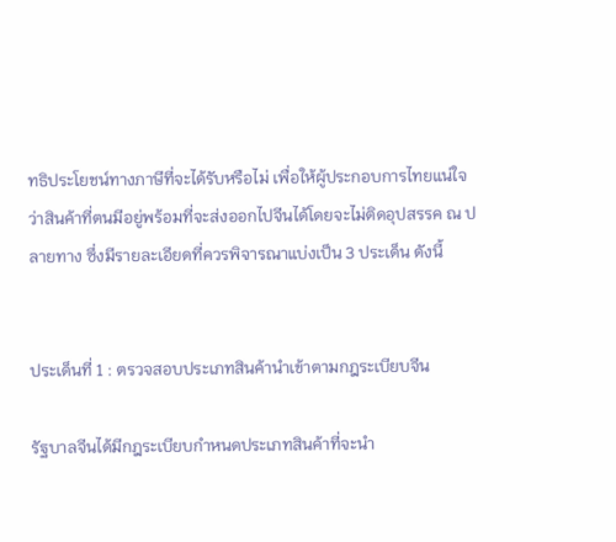ทธิประโยชน์ทางภาษีที่จะได้รับหรือไม่ เพื่อให้ผู้ประกอบการไทยแน่ใจว่าสินค้าที่ตนมีอยู่พร้อมที่จะส่งออกไปจีนได้โดยจะไม่ติดอุปสรรค ณ ปลายทาง ซึ่งมีรายละเอียดที่ควรพิจารณาแบ่งเป็น 3 ประเด็น ดังนี้


ประเด็นที่ 1 : ตรวจสอบประเภทสินค้านำเข้าตามกฎระเบียบจีน

รัฐบาลจีนได้มีกฎระเบียบกำหนดประเภทสินค้าที่จะนำ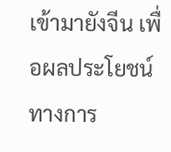เข้ามายังจีน เพื่อผลประโยชน์ทางการ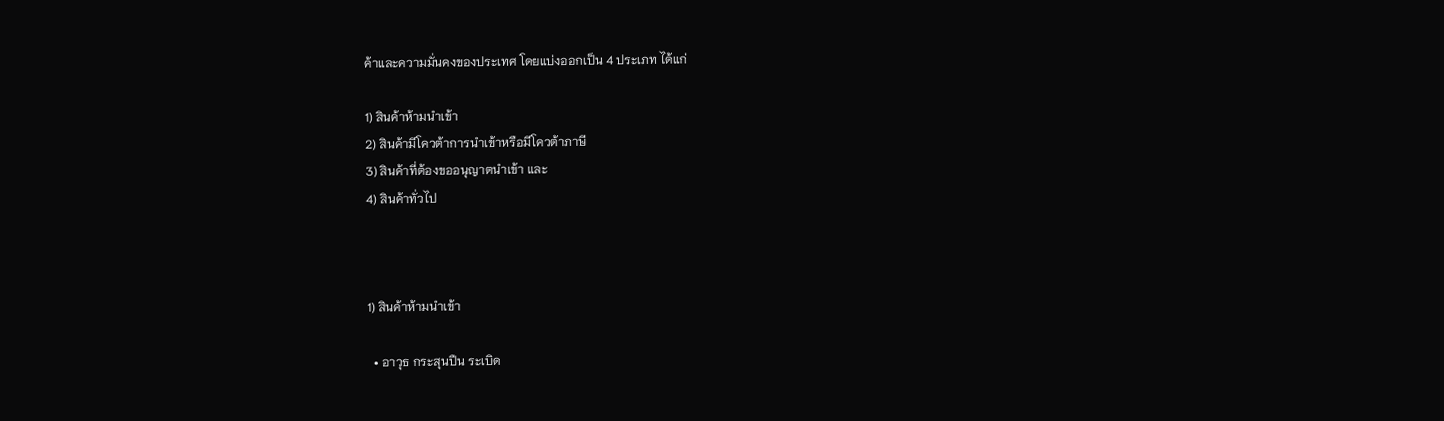ค้าและความมั่นคงของประเทศ โดยแบ่งออกเป็น 4 ประเภท ได้แก่

1) สินค้าห้ามนำเข้า
2) สินค้ามีโควต้าการนำเข้าหรือมีโควต้าภาษี
3) สินค้าที่ต้องขออนุญาตนำเข้า และ
4) สินค้าทั่วไป



1) สินค้าห้ามนำเข้า

  • อาวุธ กระสุนปืน ระเบิด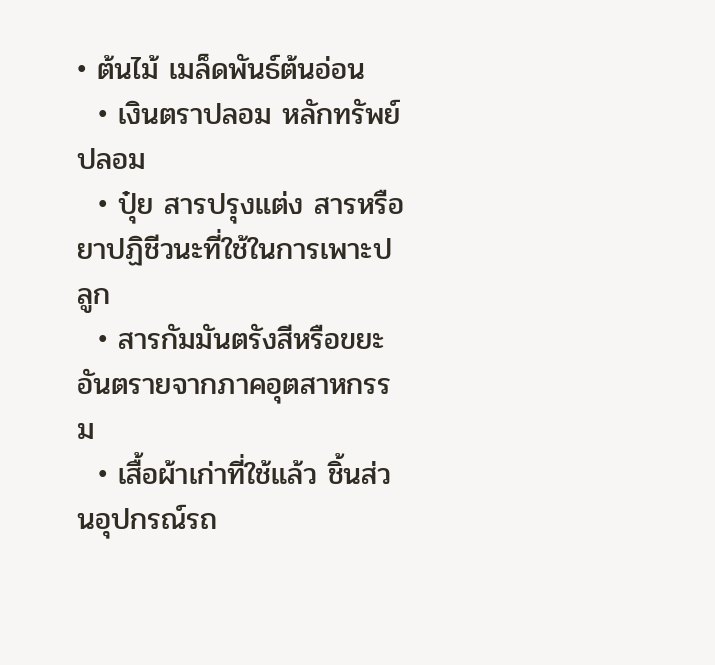• ต้นไม้ เมล็ดพันธ์ต้นอ่อน
  • เงินตราปลอม หลักทรัพย์ปลอม
  • ปุ๋ย สารปรุงแต่ง สารหรือยาปฏิชีวนะที่ใช้ในการเพาะปลูก
  • สารกัมมันตรังสีหรือขยะอันตรายจากภาคอุตสาหกรรม
  • เสื้อผ้าเก่าที่ใช้แล้ว ชิ้นส่วนอุปกรณ์รถ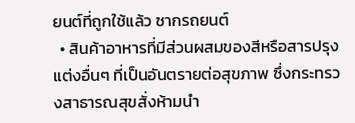ยนต์ที่ถูกใช้แล้ว ซากรถยนต์
  • สินค้าอาหารที่มีส่วนผสมของสีหรือสารปรุงแต่งอื่นๆ ที่เป็นอันตรายต่อสุขภาพ ซึ่งกระทรวงสาธารณสุขสั่งห้ามนำ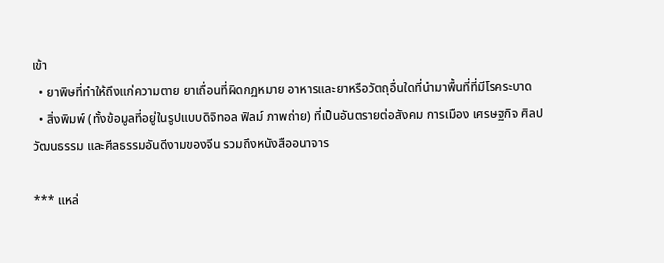เข้า
  • ยาพิษที่ทำให้ถึงแก่ความตาย ยาเถื่อนที่ผิดกฏหมาย อาหารและยาหรือวัตถุอื่นใดที่นำมาพื้นที่ที่มีโรคระบาด
  • สิ่งพิมพ์ (ทั้งข้อมูลที่อยู่ในรูปแบบดิจิทอล ฟิลม์ ภาพถ่าย) ที่เป็นอันตรายต่อสังคม การเมือง เศรษฐกิจ ศิลปวัฒนธรรม และศีลธรรมอันดีงามของจีน รวมถึงหนังสืออนาจาร

*** แหล่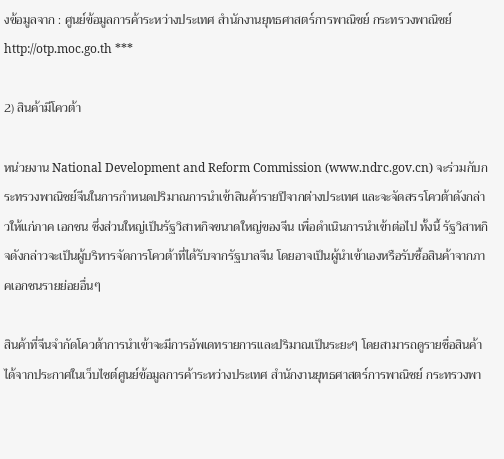งข้อมูลจาก : ศูนย์ข้อมูลการค้าระหว่างประเทศ สำนักงานยุทธศาสตร์การพาณิชย์ กระทรวงพาณิชย์ http://otp.moc.go.th ***

2) สินค้ามีโควต้า

หน่วยงาน National Development and Reform Commission (www.ndrc.gov.cn) จะร่วมกับกระทรวงพาณิชย์จีนในการกำหนดปริมาณการนำเข้าสินค้ารายปีจากต่างประเทศ และจะจัดสรรโควต้าดังกล่าวให้แก่ภาค เอกชน ซึ่งส่วนใหญ่เป็นรัฐวิสาหกิจขนาดใหญ่ของจีน เพื่อดำเนินการนำเข้าต่อไป ทั้งนี้ รัฐวิสาหกิจดังกล่าวจะเป็นผู้บริหารจัดการโควต้าที่ได้รับจากรัฐบาลจีน โดยอาจเป็นผู้นำเข้าเองหรือรับซื้อสินค้าจากภาคเอกชนรายย่อยอื่นๆ

สินค้าที่จีนจำกัดโควต้าการนำเข้าจะมีการอัพเดทรายการและปริมาณเป็นระยะๆ โดยสามารถดูรายชื่อสินค้าได้จากประกาศในเว็บไซต์ศูนย์ข้อมูลการค้าระหว่างประเทศ สำนักงานยุทธศาสตร์การพาณิชย์ กระทรวงพา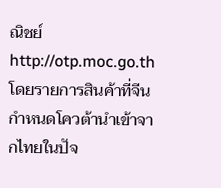ณิชย์ http://otp.moc.go.th โดยรายการสินค้าที่จีนกำหนดโควต้านำเข้าจากไทยในปัจ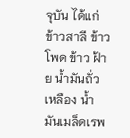จุบัน ได้แก่ ข้าวสาลี ข้าวโพด ข้าว ฝ้าย น้ำมันถั่วเหลือง น้ำมันเมล็ดเรพ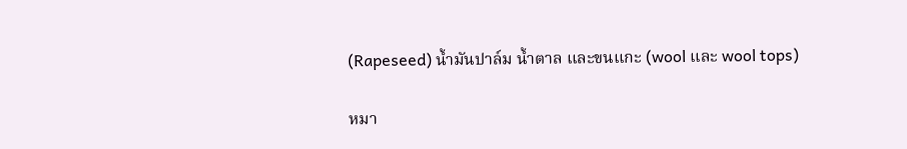(Rapeseed) น้ำมันปาล์ม น้ำตาล และขนแกะ (wool และ wool tops)

หมา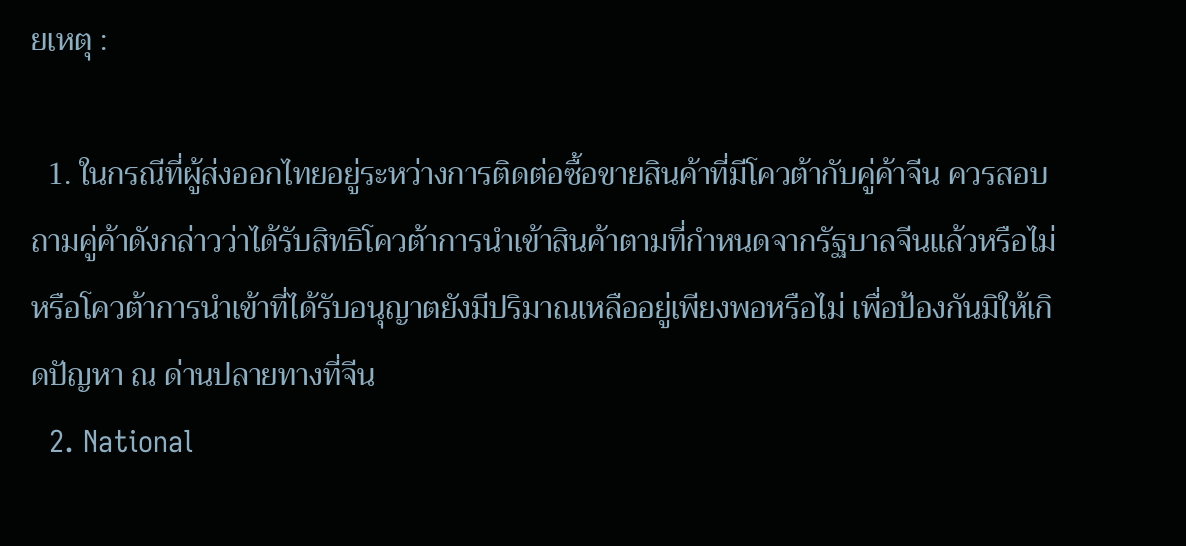ยเหตุ :

  1. ในกรณีที่ผู้ส่งออกไทยอยู่ระหว่างการติดต่อซื้อขายสินค้าที่มีโควต้ากับคู่ค้าจีน ควรสอบถามคู่ค้าดังกล่าวว่าได้รับสิทธิโควต้าการนำเข้าสินค้าตามที่กำหนดจากรัฐบาลจีนแล้วหรือไม่ หรือโควต้าการนำเข้าที่ได้รับอนุญาตยังมีปริมาณเหลืออยู่เพียงพอหรือไม่ เพื่อป้องกันมิให้เกิดปัญหา ณ ด่านปลายทางที่จีน
  2. National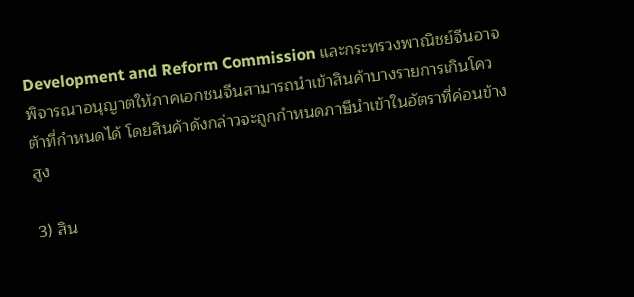Development and Reform Commission และกระทรวงพาณิชย์จีนอาจพิจารณาอนุญาตให้ภาคเอกชนจีนสามารถนำเข้าสินค้าบางรายการเกินโควต้าที่กำหนดได้ โดยสินค้าดังกล่าวจะถูกกำหนดภาษีนำเข้าในอัตราที่ค่อนข้างสูง

3) สิน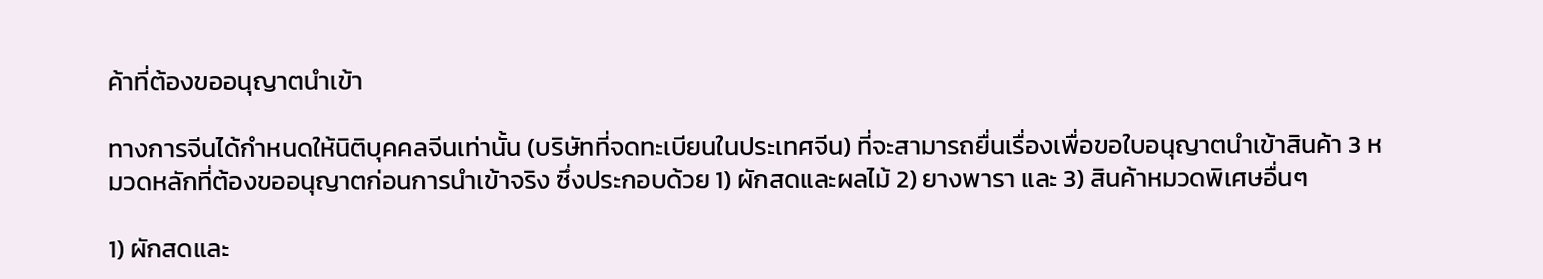ค้าที่ต้องขออนุญาตนำเข้า

ทางการจีนได้กำหนดให้นิติบุคคลจีนเท่านั้น (บริษัทที่จดทะเบียนในประเทศจีน) ที่จะสามารถยื่นเรื่องเพื่อขอใบอนุญาตนำเข้าสินค้า 3 หมวดหลักที่ต้องขออนุญาตก่อนการนำเข้าจริง ซึ่งประกอบด้วย 1) ผักสดและผลไม้ 2) ยางพารา และ 3) สินค้าหมวดพิเศษอื่นๆ

1) ผักสดและ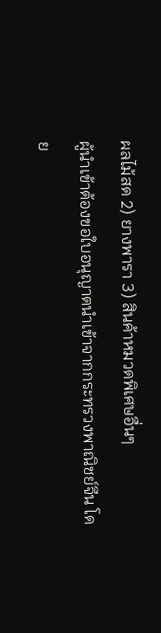ผลไม้สด 2) ยางพารา 3) สินค้าหมวดพิเศษอื่นๆ
ผู้นำเข้าต้องขอใบอนุญาตนำเข้าจากกระทรวงพาณิชย์จีน โดย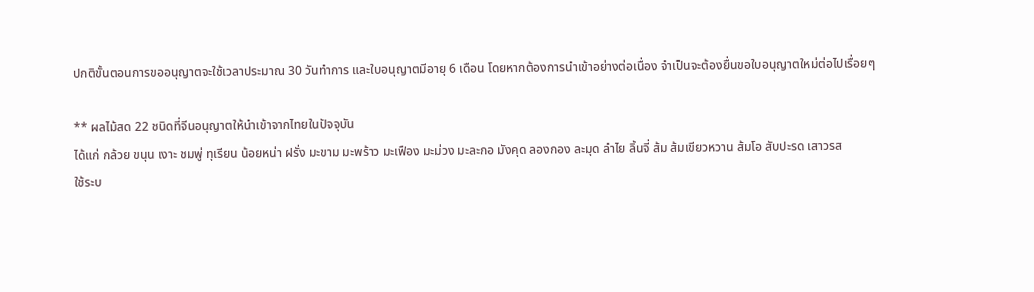ปกติขั้นตอนการขออนุญาตจะใช้เวลาประมาณ 30 วันทำการ และใบอนุญาตมีอายุ 6 เดือน โดยหากต้องการนำเข้าอย่างต่อเนื่อง จำเป็นจะต้องยื่นขอใบอนุญาตใหม่ต่อไปเรื่อยๆ

** ผลไม้สด 22 ชนิดที่จีนอนุญาตให้นำเข้าจากไทยในปัจจุบัน
ได้แก่ กล้วย ขนุน เงาะ ชมพู่ ทุเรียน น้อยหน่า ฝรั่ง มะขาม มะพร้าว มะเฟือง มะม่วง มะละกอ มังคุด ลองกอง ละมุด ลำไย ลิ้นจี่ ส้ม ส้มเขียวหวาน ส้มโอ สับปะรด เสาวรส
ใช้ระบ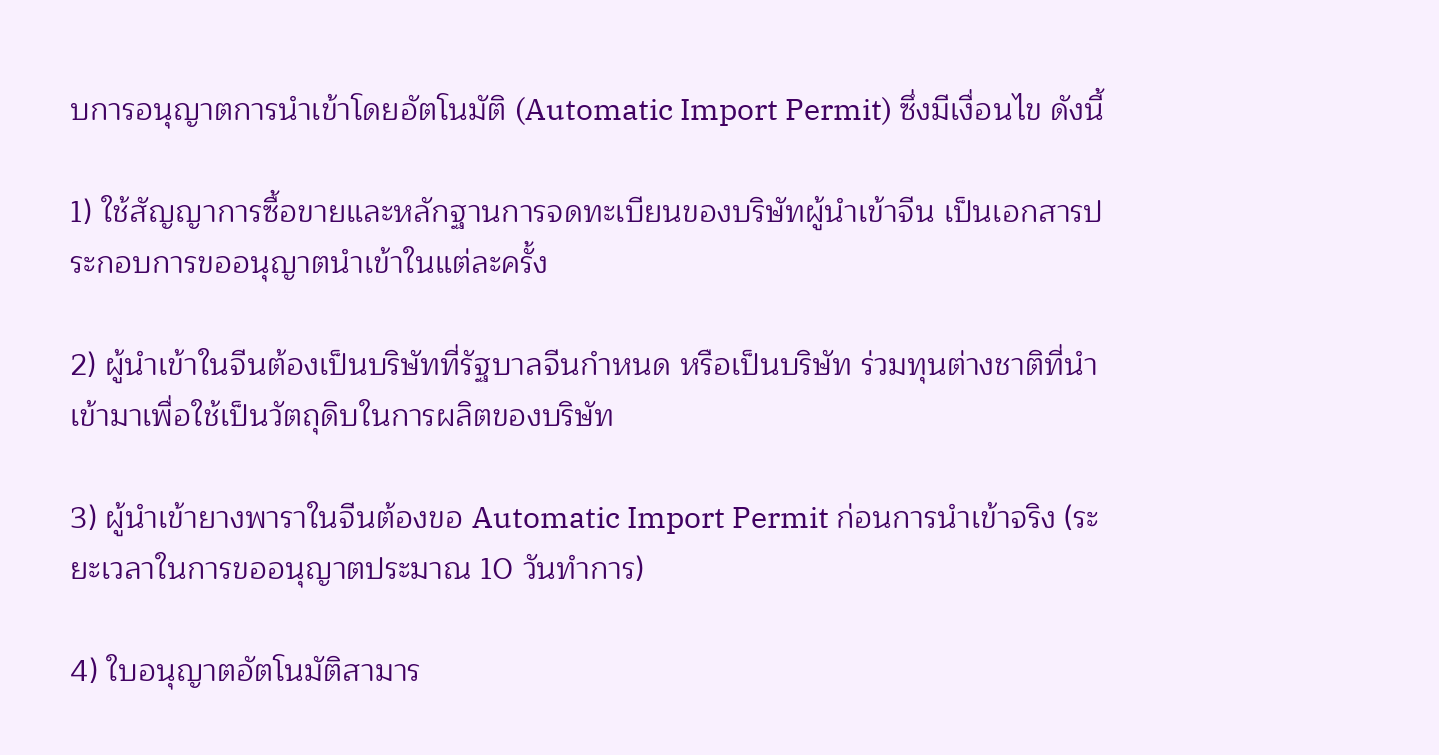บการอนุญาตการนำเข้าโดยอัตโนมัติ (Automatic Import Permit) ซึ่งมีเงื่อนไข ดังนี้

1) ใช้สัญญาการซื้อขายและหลักฐานการจดทะเบียนของบริษัทผู้นำเข้าจีน เป็นเอกสารประกอบการขออนุญาตนำเข้าในแต่ละครั้ง

2) ผู้นำเข้าในจีนต้องเป็นบริษัทที่รัฐบาลจีนกำหนด หรือเป็นบริษัท ร่วมทุนต่างชาติที่นำเข้ามาเพื่อใช้เป็นวัตถุดิบในการผลิตของบริษัท

3) ผู้นำเข้ายางพาราในจีนต้องขอ Automatic Import Permit ก่อนการนำเข้าจริง (ระยะเวลาในการขออนุญาตประมาณ 10 วันทำการ)

4) ใบอนุญาตอัตโนมัติสามาร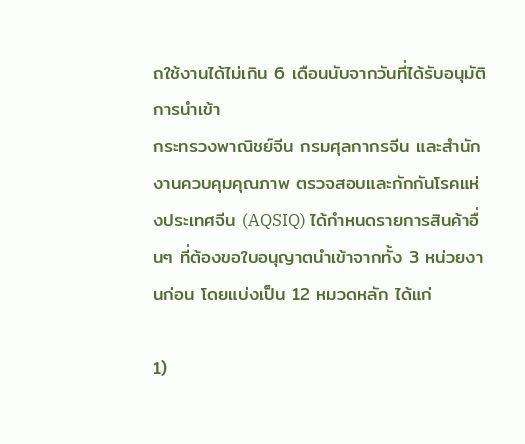ถใช้งานได้ไม่เกิน 6 เดือนนับจากวันที่ได้รับอนุมัติการนำเข้า
กระทรวงพาณิชย์จีน กรมศุลกากรจีน และสำนักงานควบคุมคุณภาพ ตรวจสอบและกักกันโรคแห่งประเทศจีน (AQSIQ) ได้กำหนดรายการสินค้าอื่นๆ ที่ต้องขอใบอนุญาตนำเข้าจากทั้ง 3 หน่วยงานก่อน โดยแบ่งเป็น 12 หมวดหลัก ได้แก่

1)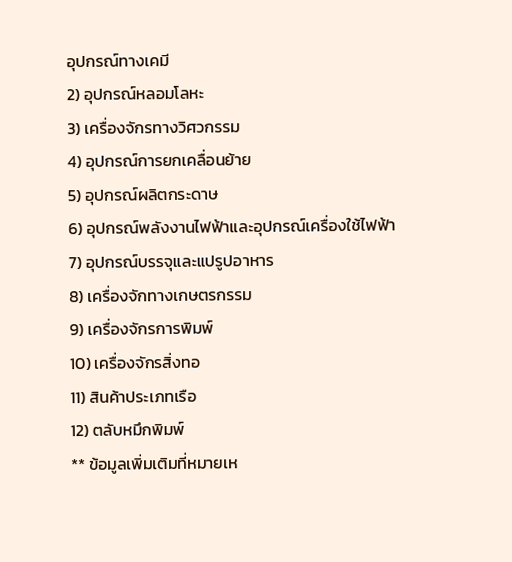อุปกรณ์ทางเคมี
2) อุปกรณ์หลอมโลหะ
3) เครื่องจักรทางวิศวกรรม
4) อุปกรณ์การยกเคลื่อนย้าย
5) อุปกรณ์ผลิตกระดาษ
6) อุปกรณ์พลังงานไฟฟ้าและอุปกรณ์เครื่องใช้ไฟฟ้า
7) อุปกรณ์บรรจุและแปรูปอาหาร
8) เครื่องจักทางเกษตรกรรม
9) เครื่องจักรการพิมพ์
10) เครื่องจักรสิ่งทอ
11) สินค้าประเภทเรือ
12) ตลับหมึกพิมพ์
** ข้อมูลเพิ่มเติมที่หมายเห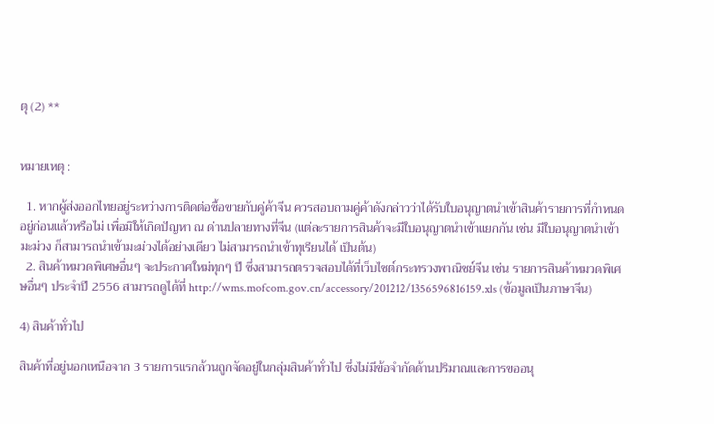ตุ (2) **


หมายเหตุ :

  1. หากผู้ส่งออกไทยอยู่ระหว่างการติดต่อซื้อขายกับคู่ค้าจีน ควรสอบถามคู่ค้าดังกล่าวว่าได้รับใบอนุญาตนำเข้าสินค้ารายการที่กำหนดอยู่ก่อนแล้วหรือไม่ เพื่อมิให้เกิดปัญหา ณ ด่านปลายทางที่จีน (แต่ละรายการสินค้าจะมีใบอนุญาตนำเข้าแยกกัน เช่น มีใบอนุญาตนำเข้ามะม่วง ก็สามารถนำเข้ามะม่วงได้อย่างเดียว ไม่สามารถนำเข้าทุเรียนได้ เป็นต้น)
  2. สินค้าหมวดพิเศษอื่นๆ จะประกาศใหม่ทุกๆ ปี ซึ่งสามารถตรวจสอบได้ที่เว็บไซต์กระทรวงพาณิชย์จีน เช่น รายการสินค้าหมวดพิเศษอื่นๆ ประจำปี 2556 สามารถดูได้ที่ http://wms.mofcom.gov.cn/accessory/201212/1356596816159.xls (ข้อมูลเป็นภาษาจีน)

4) สินค้าทั่วไป

สินค้าที่อยู่นอกเหนือจาก 3 รายการแรกล้วนถูกจัดอยู่ในกลุ่มสินค้าทั่วไป ซึ่งไม่มีข้อจำกัดด้านปริมาณและการขออนุ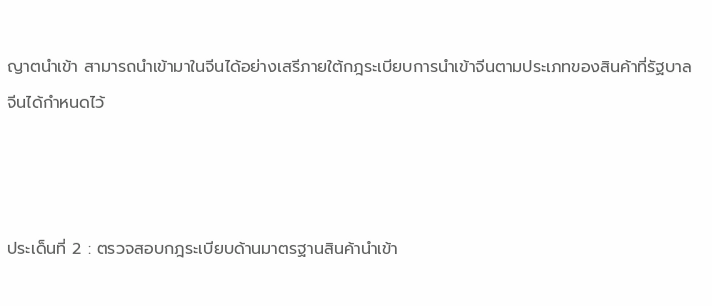ญาตนำเข้า สามารถนำเข้ามาในจีนได้อย่างเสรีภายใต้กฎระเบียบการนำเข้าจีนตามประเภทของสินค้าที่รัฐบาลจีนได้กำหนดไว้



ประเด็นที่ 2 : ตรวจสอบกฎระเบียบด้านมาตรฐานสินค้านำเข้า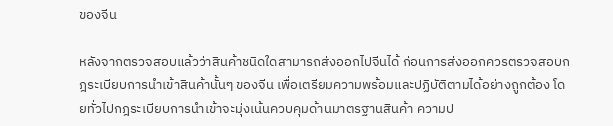ของจีน

หลังจากตรวจสอบแล้วว่าสินค้าชนิดใดสามารถส่งออกไปจีนได้ ก่อนการส่งออกควรตรวจสอบกฎระเบียบการนำเข้าสินค้านั้นๆ ของจีน เพื่อเตรียมความพร้อมและปฏิบัติตามได้อย่างถูกต้อง โดยทั่วไปกฎระเบียบการนำเข้าจะมุ่งเน้นควบคุมด้านมาตรฐานสินค้า ความป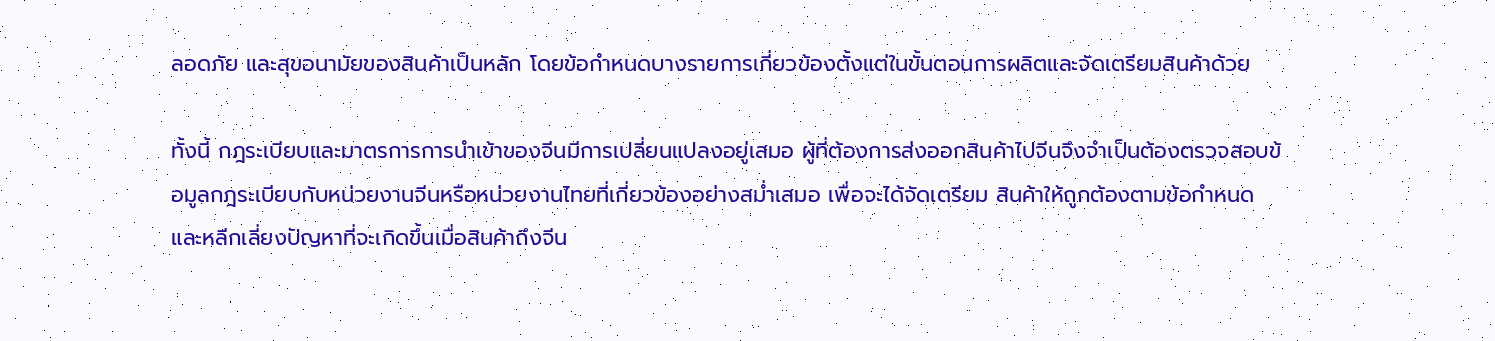ลอดภัย และสุขอนามัยของสินค้าเป็นหลัก โดยข้อกำหนดบางรายการเกี่ยวข้องตั้งแต่ในขั้นตอนการผลิตและจัดเตรียมสินค้าด้วย

ทั้งนี้ กฎระเบียบและมาตรการการนำเข้าของจีนมีการเปลี่ยนแปลงอยู่เสมอ ผู้ที่ต้องการส่งออกสินค้าไปจีนจึงจำเป็นต้องตรวจสอบข้อมูลกฎระเบียบกับหน่วยงานจีนหรือหน่วยงานไทยที่เกี่ยวข้องอย่างสม่ำเสมอ เพื่อจะได้จัดเตรียม สินค้าให้ถูกต้องตามข้อกำหนด และหลีกเลี่ยงปัญหาที่จะเกิดขึ้นเมื่อสินค้าถึงจีน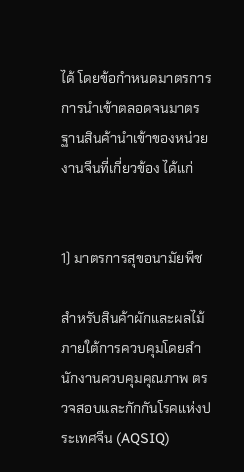ได้ โดยข้อกำหนดมาตรการการนำเข้าตลอดจนมาตรฐานสินค้านำเข้าของหน่วยงานจีนที่เกี่ยวข้อง ได้แก่


1) มาตรการสุขอนามัยพืช

สำหรับสินค้าผักและผลไม้ ภายใต้การควบคุมโดยสำนักงานควบคุมคุณภาพ ตรวจสอบและกักกันโรคแห่งประเทศจีน (AQSIQ)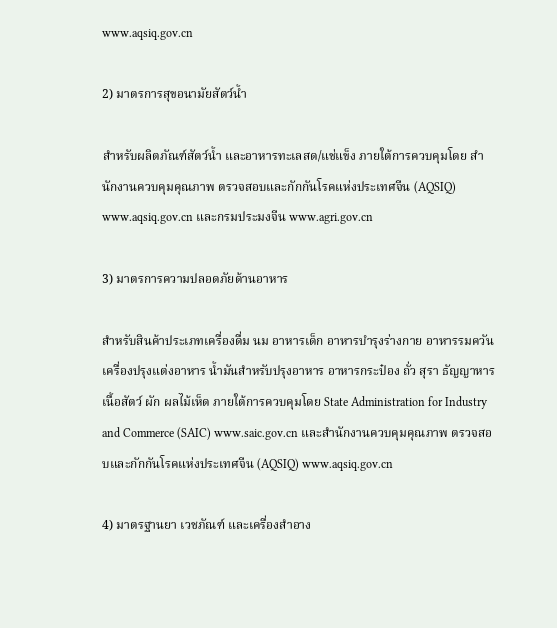www.aqsiq.gov.cn

2) มาตรการสุขอนามัยสัตว์น้ำ

สำหรับผลิตภัณฑ์สัตว์น้ำ และอาหารทะเลสด/แช่แข็ง ภายใต้การควบคุมโดย สำนักงานควบคุมคุณภาพ ตรวจสอบและกักกันโรคแห่งประเทศจีน (AQSIQ) www.aqsiq.gov.cn และกรมประมงจีน www.agri.gov.cn

3) มาตรการความปลอดภัยด้านอาหาร

สำหรับสินค้าประเภทเครื่องดื่ม นม อาหารเด็ก อาหารบำรุงร่างกาย อาหารรมควัน เครื่องปรุงแต่งอาหาร น้ำมันสำหรับปรุงอาหาร อาหารกระป๋อง ถั่ว สุรา ธัญญาหาร เนื้อสัตว์ ผัก ผลไม้เห็ด ภายใต้การควบคุมโดย State Administration for Industry and Commerce (SAIC) www.saic.gov.cn และสำนักงานควบคุมคุณภาพ ตรวจสอบและกักกันโรคแห่งประเทศจีน (AQSIQ) www.aqsiq.gov.cn

4) มาตรฐานยา เวชภัณฑ์ และเครื่องสำอาง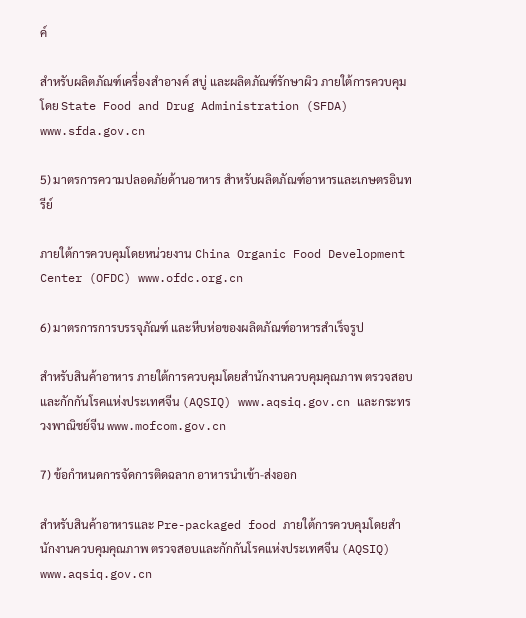ค์

สำหรับผลิตภัณฑ์เครื่องสำอางค์ สบู่ และผลิตภัณฑ์รักษาผิว ภายใต้การควบคุมโดย State Food and Drug Administration (SFDA) www.sfda.gov.cn

5) มาตรการความปลอดภัยด้านอาหาร สำหรับผลิตภัณฑ์อาหารและเกษตรอินทรีย์

ภายใต้การควบคุมโดยหน่วยงาน China Organic Food Development Center (OFDC) www.ofdc.org.cn

6) มาตรการการบรรจุภัณฑ์ และหีบห่อของผลิตภัณฑ์อาหารสำเร็จรูป

สำหรับสินค้าอาหาร ภายใต้การควบคุมโดยสำนักงานควบคุมคุณภาพ ตรวจสอบและกักกันโรคแห่งประเทศจีน (AQSIQ) www.aqsiq.gov.cn และกระทรวงพาณิชย์จีน www.mofcom.gov.cn

7) ข้อกำหนดการจัดการติดฉลาก อาหารนำเข้า-ส่งออก

สำหรับสินค้าอาหารและ Pre-packaged food ภายใต้การควบคุมโดยสำนักงานควบคุมคุณภาพ ตรวจสอบและกักกันโรคแห่งประเทศจีน (AQSIQ) www.aqsiq.gov.cn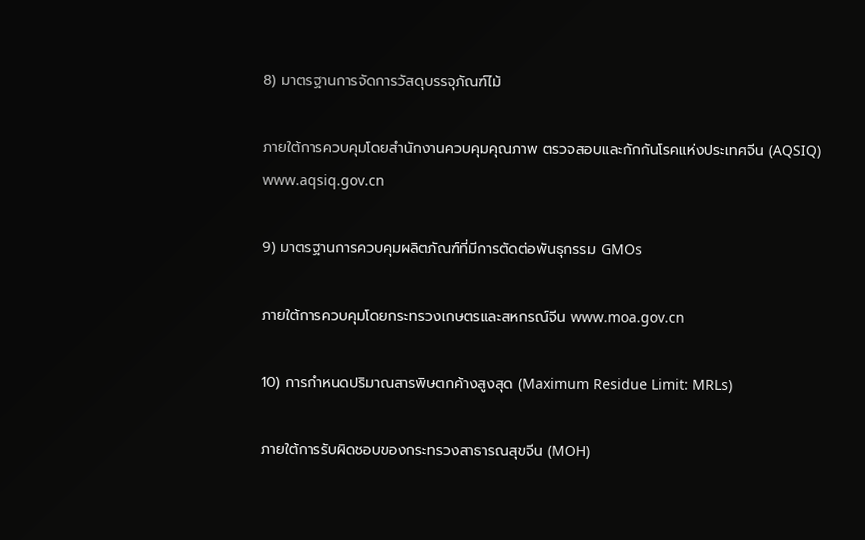8) มาตรฐานการจัดการวัสดุบรรจุภัณฑ์ไม้

ภายใต้การควบคุมโดยสำนักงานควบคุมคุณภาพ ตรวจสอบและกักกันโรคแห่งประเทศจีน (AQSIQ) www.aqsiq.gov.cn

9) มาตรฐานการควบคุมผลิตภัณฑ์ที่มีการตัดต่อพันธุกรรม GMOs

ภายใต้การควบคุมโดยกระทรวงเกษตรและสหกรณ์จีน www.moa.gov.cn

10) การกำหนดปริมาณสารพิษตกค้างสูงสุด (Maximum Residue Limit: MRLs)

ภายใต้การรับผิดชอบของกระทรวงสาธารณสุขจีน (MOH)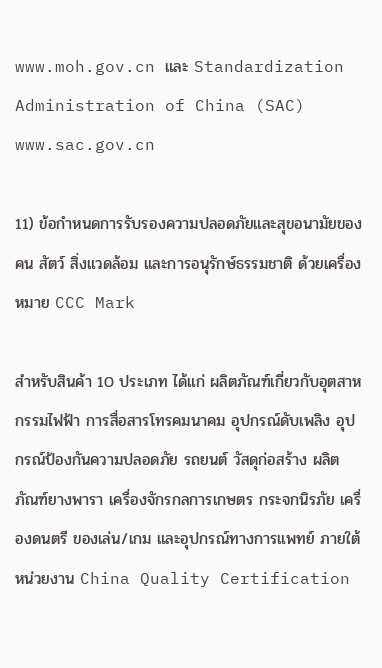www.moh.gov.cn และ Standardization Administration of China (SAC) www.sac.gov.cn

11) ข้อกำหนดการรับรองความปลอดภัยและสุขอนามัยของคน สัตว์ สิ่งแวดล้อม และการอนุรักษ์ธรรมชาติ ด้วยเครื่องหมาย CCC Mark

สำหรับสินค้า 10 ประเภท ได้แก่ ผลิตภัณฑ์เกี่ยวกับอุตสาหกรรมไฟฟ้า การสื่อสารโทรคมนาคม อุปกรณ์ดับเพลิง อุปกรณ์ป้องกันความปลอดภัย รถยนต์ วัสดุก่อสร้าง ผลิตภัณฑ์ยางพารา เครื่องจักรกลการเกษตร กระจกนิรภัย เครื่องดนตรี ของเล่น/เกม และอุปกรณ์ทางการแพทย์ ภายใต้หน่วยงาน China Quality Certification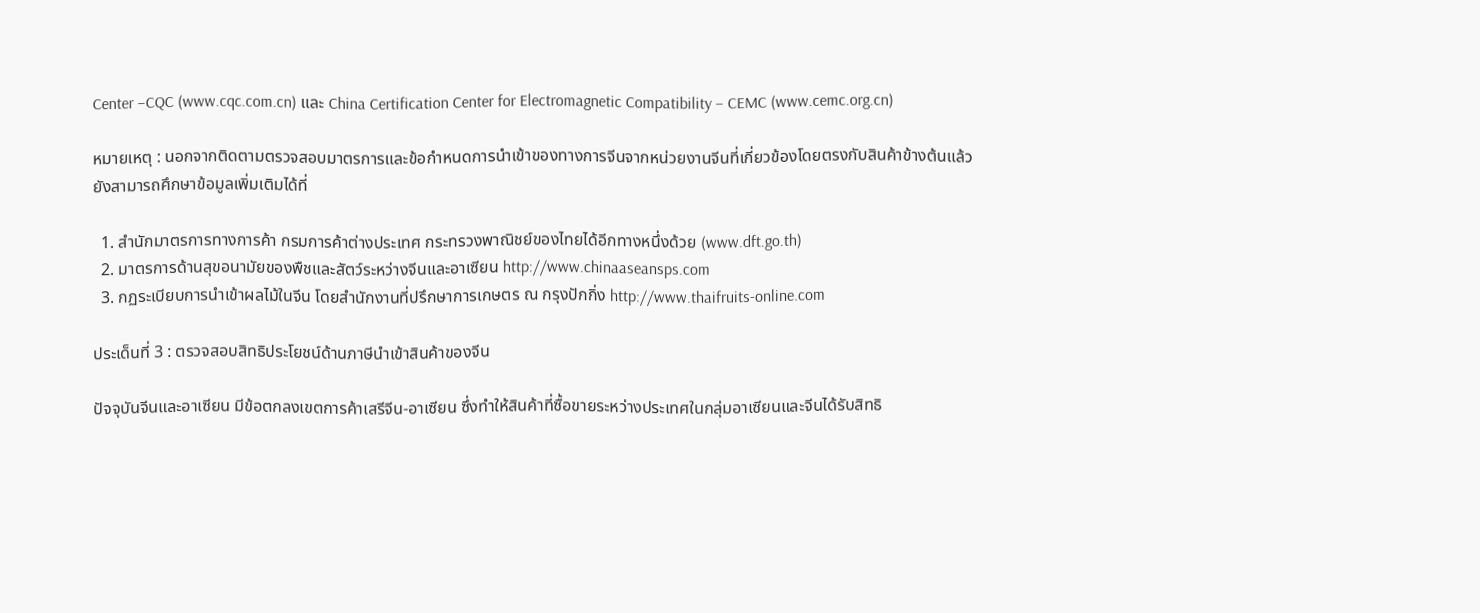Center –CQC (www.cqc.com.cn) และ China Certification Center for Electromagnetic Compatibility – CEMC (www.cemc.org.cn)

หมายเหตุ : นอกจากติดตามตรวจสอบมาตรการและข้อกำหนดการนำเข้าของทางการจีนจากหน่วยงานจีนที่เกี่ยวข้องโดยตรงกับสินค้าข้างต้นแล้ว ยังสามารถศึกษาข้อมูลเพิ่มเติมได้ที่

  1. สำนักมาตรการทางการค้า กรมการค้าต่างประเทศ กระทรวงพาณิชย์ของไทยได้อีกทางหนึ่งด้วย (www.dft.go.th)
  2. มาตรการด้านสุขอนามัยของพืชและสัตว์ระหว่างจีนและอาเซียน http://www.chinaaseansps.com
  3. กฏระเบียบการนำเข้าผลไม้ในจีน โดยสำนักงานที่ปรึกษาการเกษตร ณ กรุงปักกิ่ง http://www.thaifruits-online.com

ประเด็นที่ 3 : ตรวจสอบสิทธิประโยชน์ด้านภาษีนำเข้าสินค้าของจีน

ปัจจุบันจีนและอาเซียน มีข้อตกลงเขตการค้าเสรีจีน-อาเซียน ซึ่งทำให้สินค้าที่ซื้อขายระหว่างประเทศในกลุ่มอาเซียนและจีนได้รับสิทธิ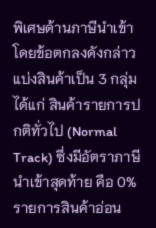พิเศษด้านภาษีนำเข้า โดยข้อตกลงดังกล่าวแบ่งสินค้าเป็น 3 กลุ่ม ได้แก่ สินค้ารายการปกติทั่วไป (Normal Track) ซึ่งมีอัตราภาษีนำเข้าสุดท้าย คือ 0% รายการสินค้าอ่อน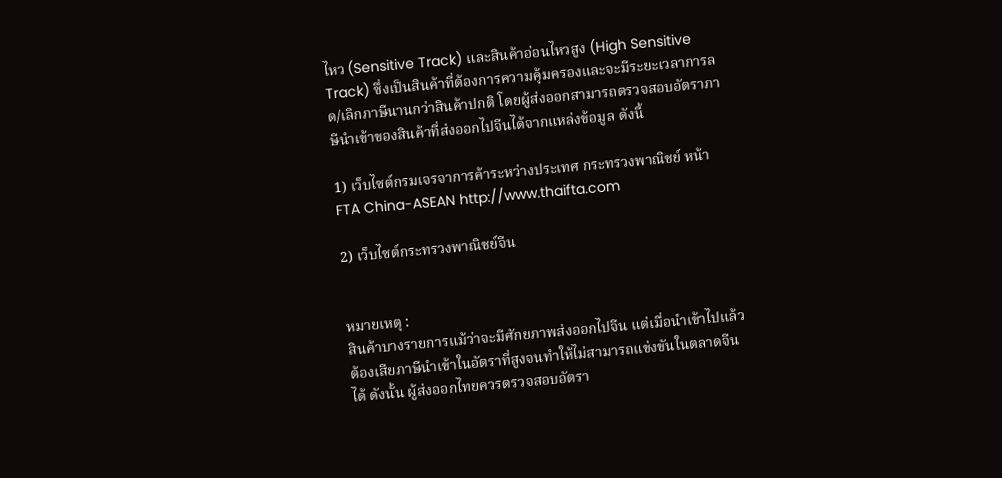ไหว (Sensitive Track) และสินค้าอ่อนไหวสูง (High Sensitive Track) ซึ่งเป็นสินค้าที่ต้องการความคุ้มครองและจะมีระยะเวลาการลด/เลิกภาษีนานกว่าสินค้าปกติ โดยผู้ส่งออกสามารถตรวจสอบอัตราภาษีนำเข้าของสินค้าที่ส่งออกไปจีนได้จากแหล่งข้อมูล ดังนี้

1) เว็บไซต์กรมเจรจาการค้าระหว่างประเทศ กระทรวงพาณิชย์ หน้า FTA China-ASEAN http://www.thaifta.com

2) เว็บไซต์กระทรวงพาณิชย์จีน


หมายเหตุ :
สินค้าบางรายการแม้ว่าจะมีศักยภาพส่งออกไปจีน แต่เมื่อนำเข้าไปแล้วต้องเสียภาษีนำเข้าในอัตราที่สูงจนทำให้ไม่สามารถแข่งขันในตลาดจีนได้ ดังนั้น ผู้ส่งออกไทยควรตรวจสอบอัตรา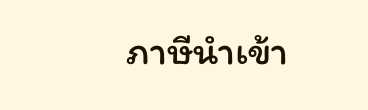ภาษีนำเข้า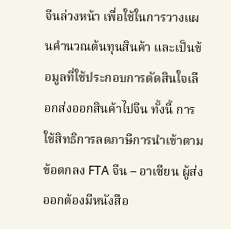จีนล่วงหน้า เพื่อใช้ในการวางแผนคำนวณต้นทุนสินค้า และเป็นข้อมูลที่ใช้ประกอบการตัดสินใจเลือกส่งออกสินค้าไปจีน ทั้งนี้ การใช้สิทธิการลดภาษีการนำเข้าตามข้อตกลง FTA จีน – อาเซียน ผู้ส่งออกต้องมีหนังสือ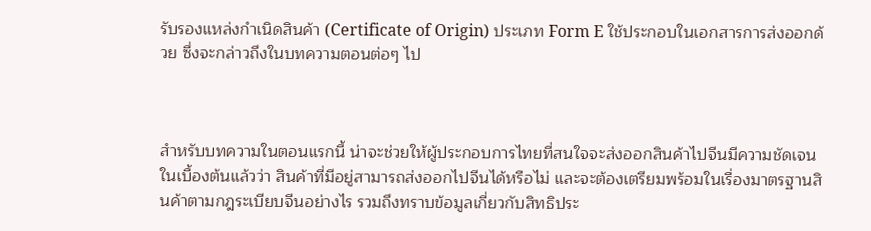รับรองแหล่งกำเนิดสินค้า (Certificate of Origin) ประเภท Form E ใช้ประกอบในเอกสารการส่งออกด้วย ซึ่งจะกล่าวถึงในบทความตอนต่อๆ ไป



สำหรับบทความในตอนแรกนี้ น่าจะช่วยให้ผู้ประกอบการไทยที่สนใจจะส่งออกสินค้าไปจีนมีความชัดเจนในเบื้องต้นแล้วว่า สินค้าที่มีอยู่สามารถส่งออกไปจีนได้หรือไม่ และจะต้องเตรียมพร้อมในเรื่องมาตรฐานสินค้าตามกฎระเบียบจีนอย่างไร รวมถึงทราบข้อมูลเกี่ยวกับสิทธิประ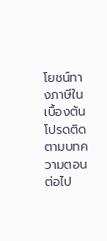โยชน์ทางภาษีในเบื้องต้น โปรดติดตามบทความตอนต่อไป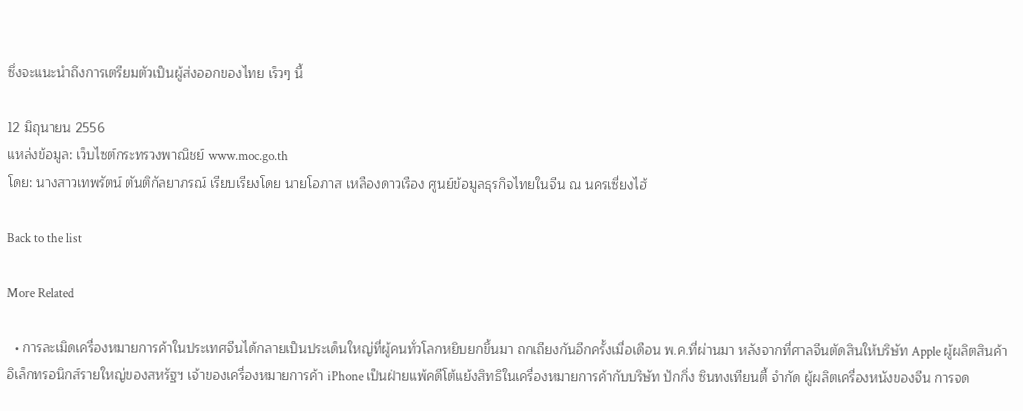ซึ่งจะแนะนำถึงการเตรียมตัวเป็นผู้ส่งออกของไทย เร็วๆ นี้

12 มิถุนายน 2556
แหล่งข้อมูล: เว็บไซต์กระทรวงพาณิชย์ www.moc.go.th
โดย: นางสาวเทพรัตน์ ตันติกัลยาภรณ์ เรียบเรียงโดย นายโอภาส เหลืองดาวเรือง ศูนย์ข้อมูลธุรกิจไทยในจีน ณ นครเซี่ยงไฮ้

Back to the list

More Related

  • การละเมิดเครื่องหมายการค้าในประเทศจีนได้กลายเป็นประเด็นใหญ่ที่ผู้คนทั่วโลกหยิบยกขึ้นมา ถกเถียงกันอีกครั้งเมื่อเดือน พ.ค.ที่ผ่านมา หลังจากที่ศาลจีนตัดสินให้บริษัท Apple ผู้ผลิตสินค้าอิเล็กทรอนิกส์รายใหญ่ของสหรัฐฯ เจ้าของเครื่องหมายการค้า iPhone เป็นฝ่ายแพ้คดีโต้แย้งสิทธิในเครื่องหมายการค้ากับบริษัท ปักกิ่ง ซินทงเทียนตี้ จำกัด ผู้ผลิตเครื่องหนังของจีน การจด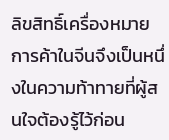ลิขสิทธิ์เครื่องหมายการค้าในจีนจึงเป็นหนึ่งในความท้าทายที่ผู้สนใจต้องรู้ไว้ก่อน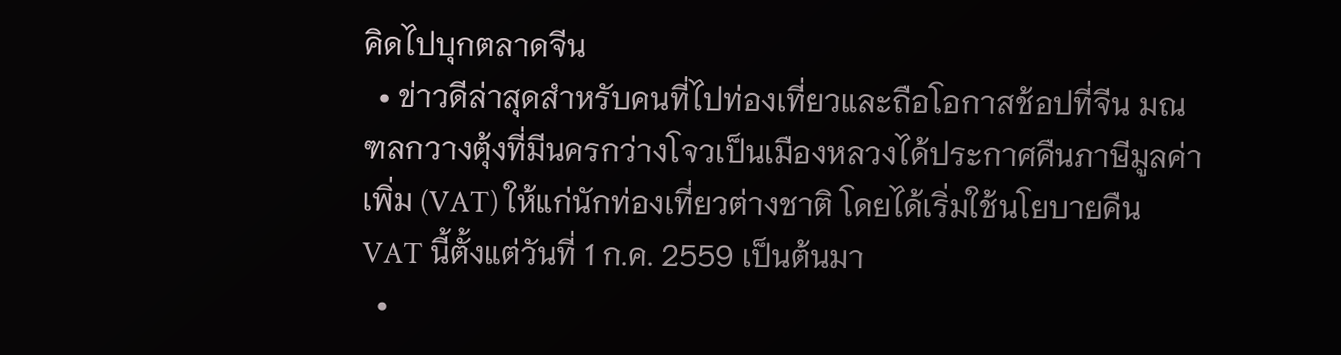คิดไปบุกตลาดจีน
  • ข่าวดีล่าสุดสำหรับคนที่ไปท่องเที่ยวและถือโอกาสช้อปที่จีน มณฑลกวางตุ้งที่มีนครกว่างโจวเป็นเมืองหลวงได้ประกาศคืนภาษีมูลค่าเพิ่ม (VAT) ให้แก่นักท่องเที่ยวต่างชาติ โดยได้เริ่มใช้นโยบายคืน VAT นี้ตั้งแต่วันที่ 1 ก.ค. 2559 เป็นต้นมา
  •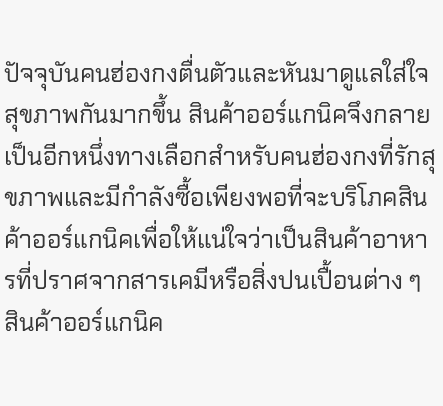ปัจจุบันคนฮ่องกงตื่นตัวและหันมาดูแลใส่ใจสุขภาพกันมากขึ้น สินค้าออร์แกนิคจึงกลายเป็นอีกหนึ่งทางเลือกสำหรับคนฮ่องกงที่รักสุขภาพและมีกำลังซื้อเพียงพอที่จะบริโภคสินค้าออร์แกนิคเพื่อให้แน่ใจว่าเป็นสินค้าอาหารที่ปราศจากสารเคมีหรือสิ่งปนเปื้อนต่าง ๆ สินค้าออร์แกนิค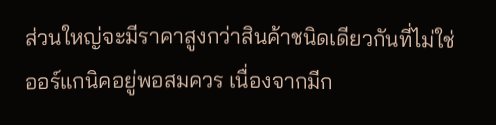ส่วนใหญ่จะมีราคาสูงกว่าสินค้าชนิดเดียวกันที่ไม่ใช่ออร์แกนิคอยู่พอสมควร เนื่องจากมีก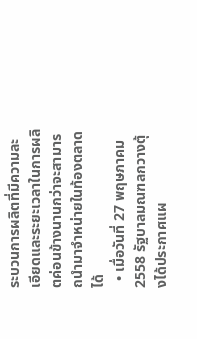ระบวนการผลิตที่มีความละเอียดและระยะเวลาในการผลิตค่อนข้างนานกว่าจะสามารถนำมาจำหน่ายในท้องตลาดได้
  • เมื่อวันที่ 27 พฤษภาคม 2558 รัฐบาลมณฑลกวางตุ้งได้ประกาศแผ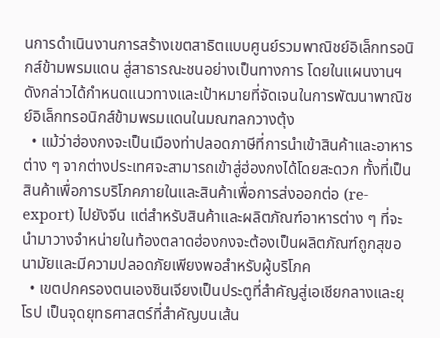นการดำเนินงานการสร้างเขตสาธิตแบบศูนย์รวมพาณิชย์อิเล็กทรอนิกส์ข้ามพรมแดน สู่สาธารณะชนอย่างเป็นทางการ โดยในแผนงานฯ ดังกล่าวได้กำหนดแนวทางและเป้าหมายที่จัดเจนในการพัฒนาพาณิชย์อิเล็กทรอนิกส์ข้ามพรมแดนในมณฑลกวางตุ้ง
  • แม้ว่าฮ่องกงจะเป็นเมืองท่าปลอดภาษีที่การนำเข้าสินค้าและอาหารต่าง ๆ จากต่างประเทศจะสามารถเข้าสู่ฮ่องกงได้โดยสะดวก ทั้งที่เป็นสินค้าเพื่อการบริโภคภายในและสินค้าเพื่อการส่งออกต่อ (re-export) ไปยังจีน แต่สำหรับสินค้าและผลิตภัณฑ์อาหารต่าง ๆ ที่จะนำมาวางจำหน่ายในท้องตลาดฮ่องกงจะต้องเป็นผลิตภัณฑ์ถูกสุขอนามัยและมีความปลอดภัยเพียงพอสำหรับผู้บริโภค
  • เขตปกครองตนเองซินเจียงเป็นประตูที่สำคัญสู่เอเชียกลางและยุโรป เป็นจุดยุทธศาสตร์ที่สำคัญบนเส้น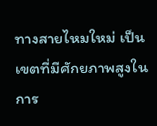ทางสายไหมใหม่ เป็นเขตที่มีศักยภาพสูงในการ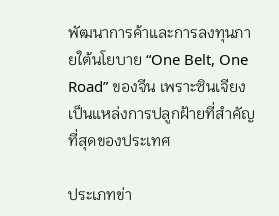พัฒนาการค้าและการลงทุนภายใต้นโยบาย “One Belt, One Road” ของจีน เพราะซินเจียงเป็นแหล่งการปลูกฝ้ายที่สำคัญที่สุดของประเทศ

ประเภทข่า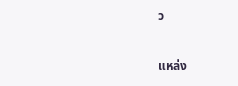ว


แหล่ง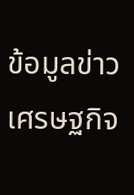ข้อมูลข่าวเศรษฐกิจ